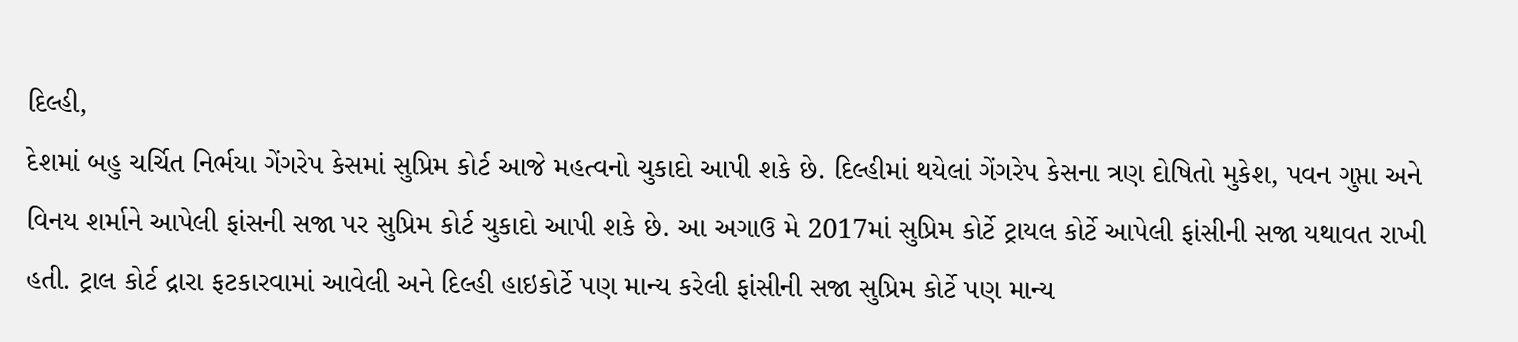દિલ્હી,
દેશમાં બહુ ચર્ચિત નિર્ભયા ગેંગરેપ કેસમાં સુપ્રિમ કોર્ટ આજે મહત્વનો ચુકાદો આપી શકે છે. દિલ્હીમાં થયેલાં ગેંગરેપ કેસના ત્રણ દોષિતો મુકેશ, પવન ગુપ્તા અને વિનય શર્માને આપેલી ફાંસની સજા પર સુપ્રિમ કોર્ટ ચુકાદો આપી શકે છે. આ અગાઉ મે 2017માં સુપ્રિમ કોર્ટે ટ્રાયલ કોર્ટે આપેલી ફાંસીની સજા યથાવત રાખી હતી. ટ્રાલ કોર્ટ દ્રારા ફટકારવામાં આવેલી અને દિલ્હી હાઇકોર્ટે પણ માન્ય કરેલી ફાંસીની સજા સુપ્રિમ કોર્ટે પણ માન્ય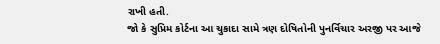રાખી હતી.
જો કે સુપ્રિમ કોર્ટના આ ચુકાદા સામે ત્રણ દોષિતોની પુનર્વિચાર અરજી પર આજે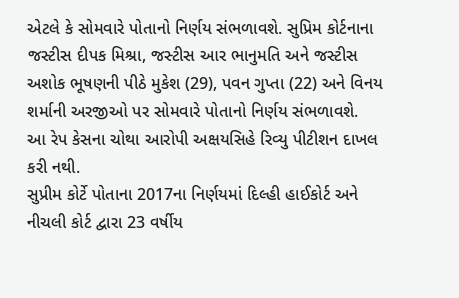એટલે કે સોમવારે પોતાનો નિર્ણય સંભળાવશે. સુપ્રિમ કોર્ટનાના જસ્ટીસ દીપક મિશ્રા, જસ્ટીસ આર ભાનુમતિ અને જસ્ટીસ અશોક ભૂષણની પીઠે મુકેશ (29), પવન ગુપ્તા (22) અને વિનય શર્માની અરજીઓ પર સોમવારે પોતાનો નિર્ણય સંભળાવશે.
આ રેપ કેસના ચોથા આરોપી અક્ષયસિહે રિવ્યુ પીટીશન દાખલ કરી નથી.
સુપ્રીમ કોર્ટે પોતાના 2017ના નિર્ણયમાં દિલ્હી હાઈકોર્ટ અને નીચલી કોર્ટ દ્વારા 23 વર્ષીય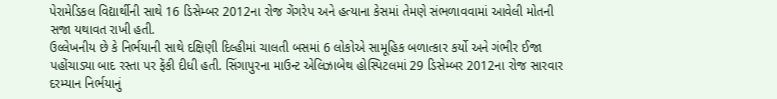પેરામેડિકલ વિદ્યાર્થીની સાથે 16 ડિસેમ્બર 2012ના રોજ ગેંગરેપ અને હત્યાના કેસમાં તેમણે સંભળાવવામાં આવેલી મોતની સજા યથાવત રાખી હતી.
ઉલ્લેખનીય છે કે નિર્ભયાની સાથે દક્ષિણી દિલ્હીમાં ચાલતી બસમાં 6 લોકોએ સામૂહિક બળાત્કાર કર્યો અને ગંભીર ઈજા પહોંચાડ્યા બાદ રસ્તા પર ફેંકી દીધી હતી. સિંગાપુરના માઉન્ટ એલિઝાબેથ હોસ્પિટલમાં 29 ડિસેમ્બર 2012ના રોજ સારવાર દરમ્યાન નિર્ભયાનું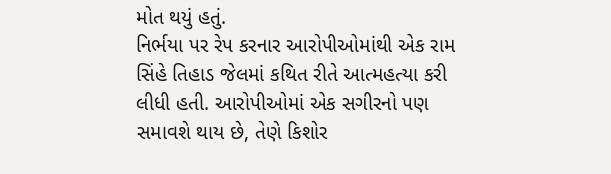મોત થયું હતું.
નિર્ભયા પર રેપ કરનાર આરોપીઓમાંથી એક રામ સિંહે તિહાડ જેલમાં કથિત રીતે આત્મહત્યા કરી લીધી હતી. આરોપીઓમાં એક સગીરનો પણ સમાવશે થાય છે, તેણે કિશોર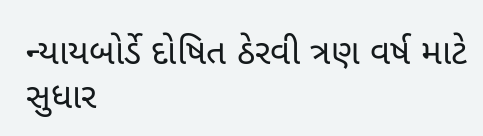ન્યાયબોર્ડે દોષિત ઠેરવી ત્રણ વર્ષ માટે સુધાર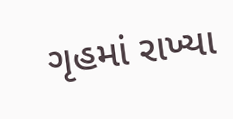ગૃહમાં રાખ્યા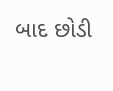બાદ છોડી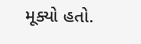મૂક્યો હતો.